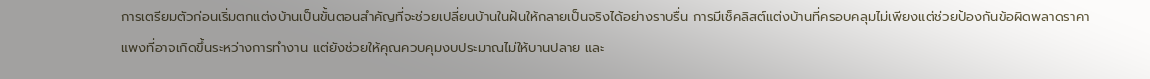การเตรียมตัวก่อนเริ่มตกแต่งบ้านเป็นขั้นตอนสำคัญที่จะช่วยเปลี่ยนบ้านในฝันให้กลายเป็นจริงได้อย่างราบรื่น การมีเช็คลิสต์แต่งบ้านที่ครอบคลุมไม่เพียงแต่ช่วยป้องกันข้อผิดพลาดราคาแพงที่อาจเกิดขึ้นระหว่างการทำงาน แต่ยังช่วยให้คุณควบคุมงบประมาณไม่ให้บานปลาย และ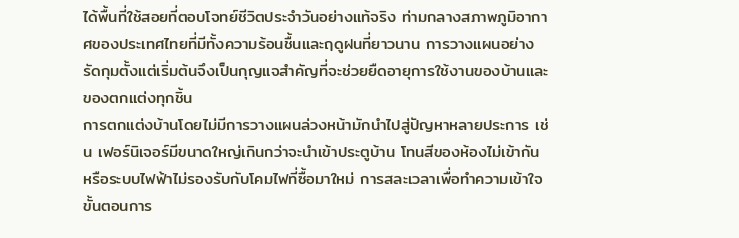ได้พื้นที่ใช้สอยที่ตอบโจทย์ชีวิตประจำวันอย่างแท้จริง ท่ามกลางสภาพภูมิอากาศของประเทศไทยที่มีทั้งความร้อนชื้นและฤดูฝนที่ยาวนาน การวางแผนอย่างรัดกุมตั้งแต่เริ่มต้นจึงเป็นกุญแจสำคัญที่จะช่วยยืดอายุการใช้งานของบ้านและของตกแต่งทุกชิ้น
การตกแต่งบ้านโดยไม่มีการวางแผนล่วงหน้ามักนำไปสู่ปัญหาหลายประการ เช่น เฟอร์นิเจอร์มีขนาดใหญ่เกินกว่าจะนำเข้าประตูบ้าน โทนสีของห้องไม่เข้ากัน หรือระบบไฟฟ้าไม่รองรับกับโคมไฟที่ซื้อมาใหม่ การสละเวลาเพื่อทำความเข้าใจขั้นตอนการ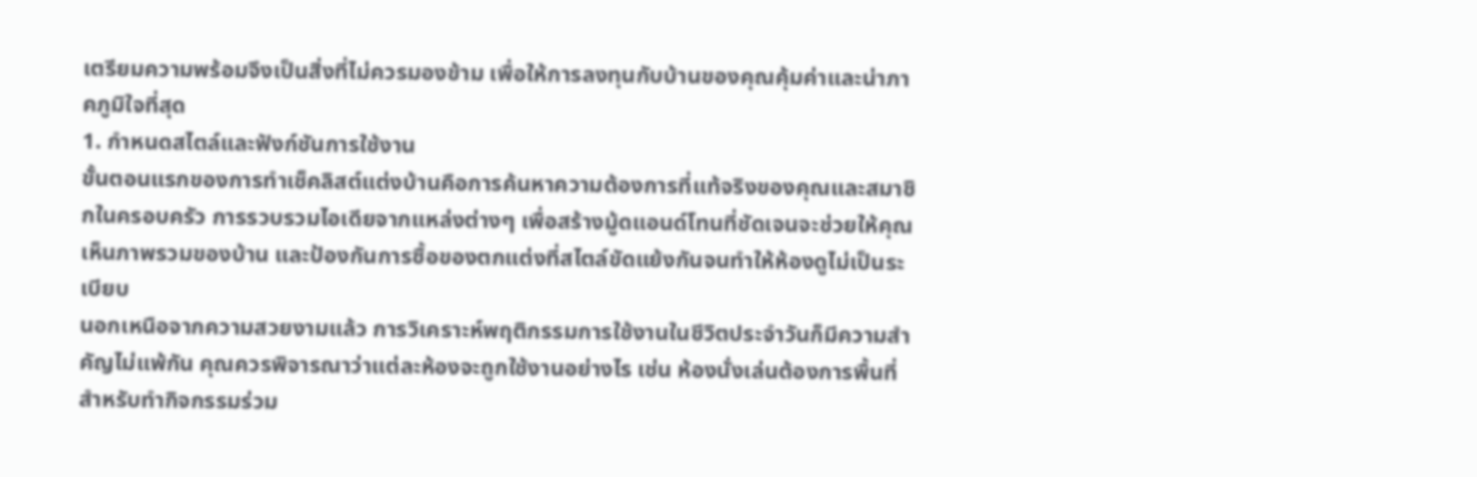เตรียมความพร้อมจึงเป็นสิ่งที่ไม่ควรมองข้าม เพื่อให้การลงทุนกับบ้านของคุณคุ้มค่าและน่าภาคภูมิใจที่สุด
1. กำหนดสไตล์และฟังก์ชันการใช้งาน
ขั้นตอนแรกของการทำเช็คลิสต์แต่งบ้านคือการค้นหาความต้องการที่แท้จริงของคุณและสมาชิกในครอบครัว การรวบรวมไอเดียจากแหล่งต่างๆ เพื่อสร้างมู้ดแอนด์โทนที่ชัดเจนจะช่วยให้คุณเห็นภาพรวมของบ้าน และป้องกันการซื้อของตกแต่งที่สไตล์ขัดแย้งกันจนทำให้ห้องดูไม่เป็นระเบียบ
นอกเหนือจากความสวยงามแล้ว การวิเคราะห์พฤติกรรมการใช้งานในชีวิตประจำวันก็มีความสำคัญไม่แพ้กัน คุณควรพิจารณาว่าแต่ละห้องจะถูกใช้งานอย่างไร เช่น ห้องนั่งเล่นต้องการพื้นที่สำหรับทำกิจกรรมร่วม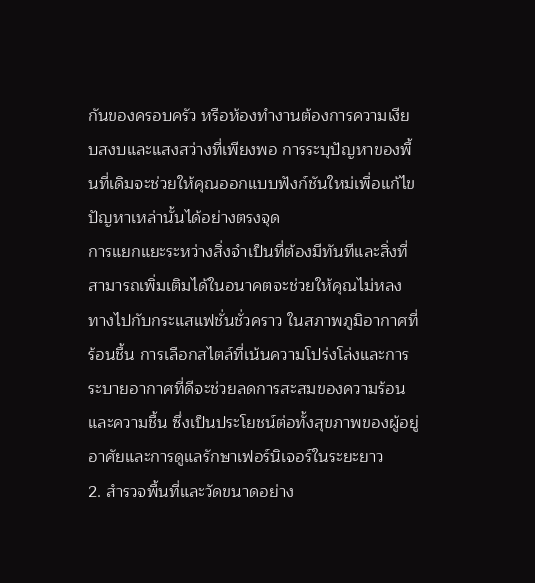กันของครอบครัว หรือห้องทำงานต้องการความเงียบสงบและแสงสว่างที่เพียงพอ การระบุปัญหาของพื้นที่เดิมจะช่วยให้คุณออกแบบฟังก์ชันใหม่เพื่อแก้ไขปัญหาเหล่านั้นได้อย่างตรงจุด
การแยกแยะระหว่างสิ่งจำเป็นที่ต้องมีทันทีและสิ่งที่สามารถเพิ่มเติมได้ในอนาคตจะช่วยให้คุณไม่หลงทางไปกับกระแสแฟชั่นชั่วคราว ในสภาพภูมิอากาศที่ร้อนชื้น การเลือกสไตล์ที่เน้นความโปร่งโล่งและการระบายอากาศที่ดีจะช่วยลดการสะสมของความร้อนและความชื้น ซึ่งเป็นประโยชน์ต่อทั้งสุขภาพของผู้อยู่อาศัยและการดูแลรักษาเฟอร์นิเจอร์ในระยะยาว
2. สำรวจพื้นที่และวัดขนาดอย่าง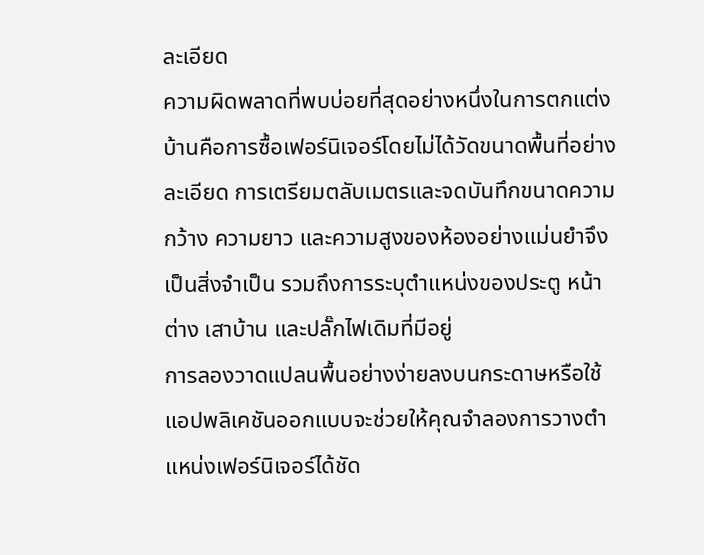ละเอียด
ความผิดพลาดที่พบบ่อยที่สุดอย่างหนึ่งในการตกแต่งบ้านคือการซื้อเฟอร์นิเจอร์โดยไม่ได้วัดขนาดพื้นที่อย่างละเอียด การเตรียมตลับเมตรและจดบันทึกขนาดความกว้าง ความยาว และความสูงของห้องอย่างแม่นยำจึงเป็นสิ่งจำเป็น รวมถึงการระบุตำแหน่งของประตู หน้าต่าง เสาบ้าน และปลั๊กไฟเดิมที่มีอยู่
การลองวาดแปลนพื้นอย่างง่ายลงบนกระดาษหรือใช้แอปพลิเคชันออกแบบจะช่วยให้คุณจำลองการวางตำแหน่งเฟอร์นิเจอร์ได้ชัด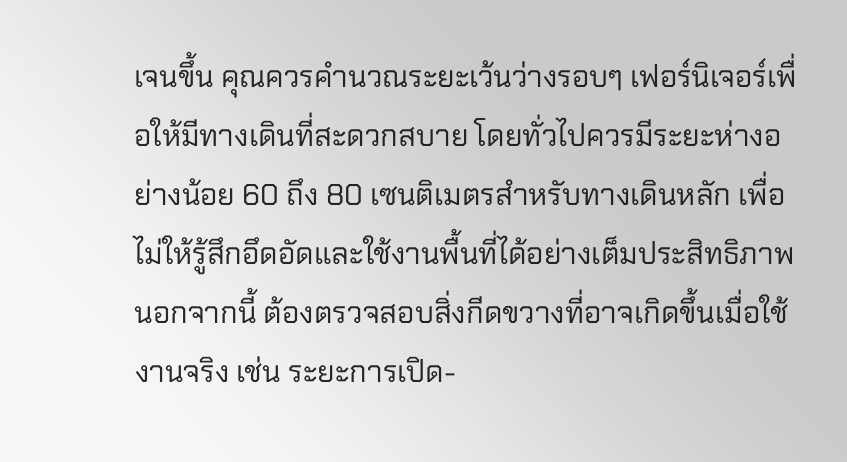เจนขึ้น คุณควรคำนวณระยะเว้นว่างรอบๆ เฟอร์นิเจอร์เพื่อให้มีทางเดินที่สะดวกสบาย โดยทั่วไปควรมีระยะห่างอย่างน้อย 60 ถึง 80 เซนติเมตรสำหรับทางเดินหลัก เพื่อไม่ให้รู้สึกอึดอัดและใช้งานพื้นที่ได้อย่างเต็มประสิทธิภาพ
นอกจากนี้ ต้องตรวจสอบสิ่งกีดขวางที่อาจเกิดขึ้นเมื่อใช้งานจริง เช่น ระยะการเปิด-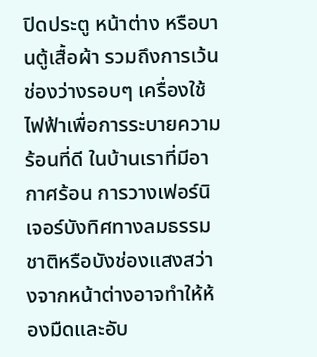ปิดประตู หน้าต่าง หรือบานตู้เสื้อผ้า รวมถึงการเว้นช่องว่างรอบๆ เครื่องใช้ไฟฟ้าเพื่อการระบายความร้อนที่ดี ในบ้านเราที่มีอากาศร้อน การวางเฟอร์นิเจอร์บังทิศทางลมธรรมชาติหรือบังช่องแสงสว่างจากหน้าต่างอาจทำให้ห้องมืดและอับ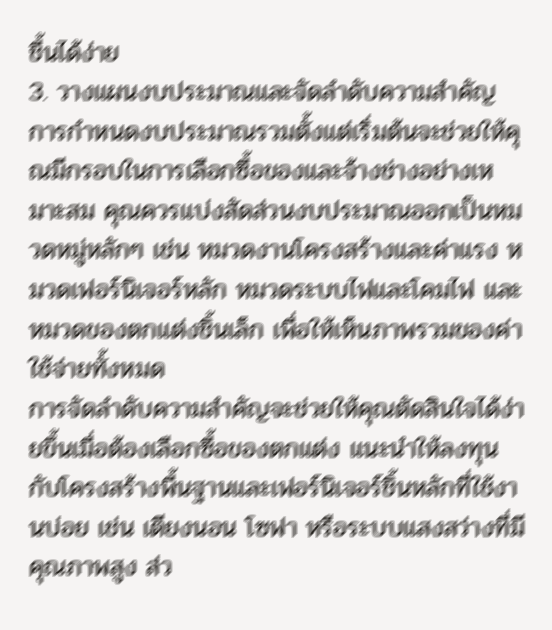ชื้นได้ง่าย
3. วางแผนงบประมาณและจัดลำดับความสำคัญ
การกำหนดงบประมาณรวมตั้งแต่เริ่มต้นจะช่วยให้คุณมีกรอบในการเลือกซื้อของและจ้างช่างอย่างเหมาะสม คุณควรแบ่งสัดส่วนงบประมาณออกเป็นหมวดหมู่หลักๆ เช่น หมวดงานโครงสร้างและค่าแรง หมวดเฟอร์นิเจอร์หลัก หมวดระบบไฟและโคมไฟ และหมวดของตกแต่งชิ้นเล็ก เพื่อให้เห็นภาพรวมของค่าใช้จ่ายทั้งหมด
การจัดลำดับความสำคัญจะช่วยให้คุณตัดสินใจได้ง่ายขึ้นเมื่อต้องเลือกซื้อของตกแต่ง แนะนำให้ลงทุนกับโครงสร้างพื้นฐานและเฟอร์นิเจอร์ชิ้นหลักที่ใช้งานบ่อย เช่น เตียงนอน โซฟา หรือระบบแสงสว่างที่มีคุณภาพสูง ส่ว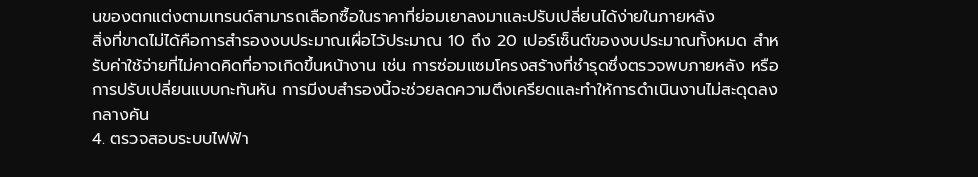นของตกแต่งตามเทรนด์สามารถเลือกซื้อในราคาที่ย่อมเยาลงมาและปรับเปลี่ยนได้ง่ายในภายหลัง
สิ่งที่ขาดไม่ได้คือการสำรองงบประมาณเผื่อไว้ประมาณ 10 ถึง 20 เปอร์เซ็นต์ของงบประมาณทั้งหมด สำหรับค่าใช้จ่ายที่ไม่คาดคิดที่อาจเกิดขึ้นหน้างาน เช่น การซ่อมแซมโครงสร้างที่ชำรุดซึ่งตรวจพบภายหลัง หรือการปรับเปลี่ยนแบบกะทันหัน การมีงบสำรองนี้จะช่วยลดความตึงเครียดและทำให้การดำเนินงานไม่สะดุดลงกลางคัน
4. ตรวจสอบระบบไฟฟ้า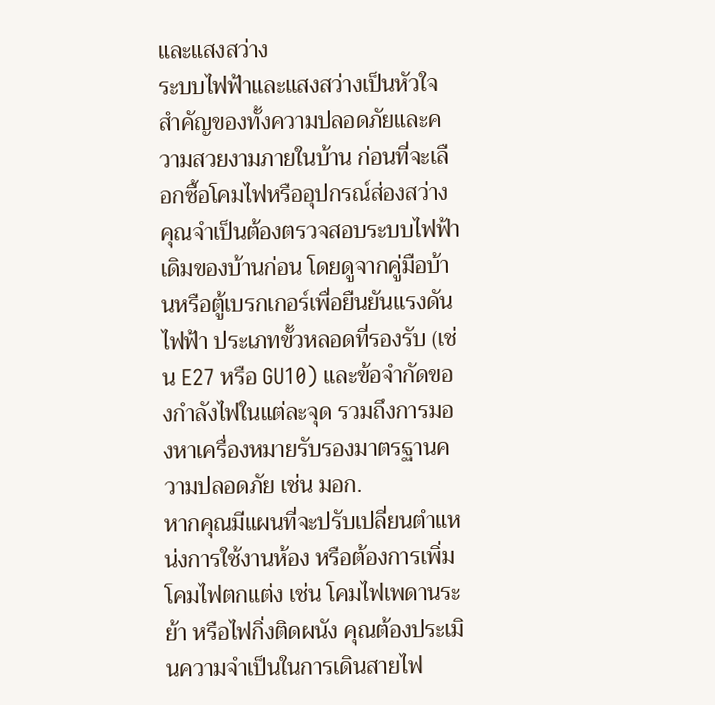และแสงสว่าง
ระบบไฟฟ้าและแสงสว่างเป็นหัวใจสำคัญของทั้งความปลอดภัยและความสวยงามภายในบ้าน ก่อนที่จะเลือกซื้อโคมไฟหรืออุปกรณ์ส่องสว่าง คุณจำเป็นต้องตรวจสอบระบบไฟฟ้าเดิมของบ้านก่อน โดยดูจากคู่มือบ้านหรือตู้เบรกเกอร์เพื่อยืนยันแรงดันไฟฟ้า ประเภทขั้วหลอดที่รองรับ (เช่น E27 หรือ GU10) และข้อจำกัดของกำลังไฟในแต่ละจุด รวมถึงการมองหาเครื่องหมายรับรองมาตรฐานความปลอดภัย เช่น มอก.
หากคุณมีแผนที่จะปรับเปลี่ยนตำแหน่งการใช้งานห้อง หรือต้องการเพิ่มโคมไฟตกแต่ง เช่น โคมไฟเพดานระย้า หรือไฟกิ่งติดผนัง คุณต้องประเมินความจำเป็นในการเดินสายไฟ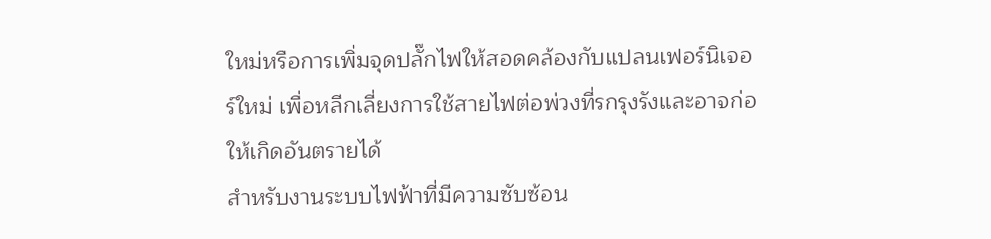ใหม่หรือการเพิ่มจุดปลั๊กไฟให้สอดคล้องกับแปลนเฟอร์นิเจอร์ใหม่ เพื่อหลีกเลี่ยงการใช้สายไฟต่อพ่วงที่รกรุงรังและอาจก่อให้เกิดอันตรายได้
สำหรับงานระบบไฟฟ้าที่มีความซับซ้อน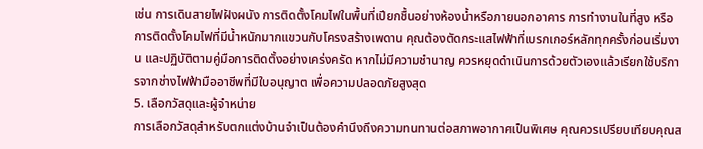เช่น การเดินสายไฟฝังผนัง การติดตั้งโคมไฟในพื้นที่เปียกชื้นอย่างห้องน้ำหรือภายนอกอาคาร การทำงานในที่สูง หรือการติดตั้งโคมไฟที่มีน้ำหนักมากแขวนกับโครงสร้างเพดาน คุณต้องตัดกระแสไฟฟ้าที่เบรกเกอร์หลักทุกครั้งก่อนเริ่มงาน และปฏิบัติตามคู่มือการติดตั้งอย่างเคร่งครัด หากไม่มีความชำนาญ ควรหยุดดำเนินการด้วยตัวเองแล้วเรียกใช้บริการจากช่างไฟฟ้ามืออาชีพที่มีใบอนุญาต เพื่อความปลอดภัยสูงสุด
5. เลือกวัสดุและผู้จำหน่าย
การเลือกวัสดุสำหรับตกแต่งบ้านจำเป็นต้องคำนึงถึงความทนทานต่อสภาพอากาศเป็นพิเศษ คุณควรเปรียบเทียบคุณส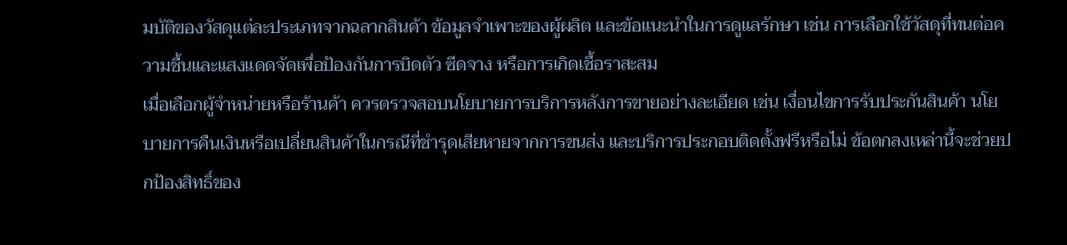มบัติของวัสดุแต่ละประเภทจากฉลากสินค้า ข้อมูลจำเพาะของผู้ผลิต และข้อแนะนำในการดูแลรักษา เช่น การเลือกใช้วัสดุที่ทนต่อความชื้นและแสงแดดจัดเพื่อป้องกันการบิดตัว ซีดจาง หรือการเกิดเชื้อราสะสม
เมื่อเลือกผู้จำหน่ายหรือร้านค้า ควรตรวจสอบนโยบายการบริการหลังการขายอย่างละเอียด เช่น เงื่อนไขการรับประกันสินค้า นโยบายการคืนเงินหรือเปลี่ยนสินค้าในกรณีที่ชำรุดเสียหายจากการขนส่ง และบริการประกอบติดตั้งฟรีหรือไม่ ข้อตกลงเหล่านี้จะช่วยปกป้องสิทธิ์ของ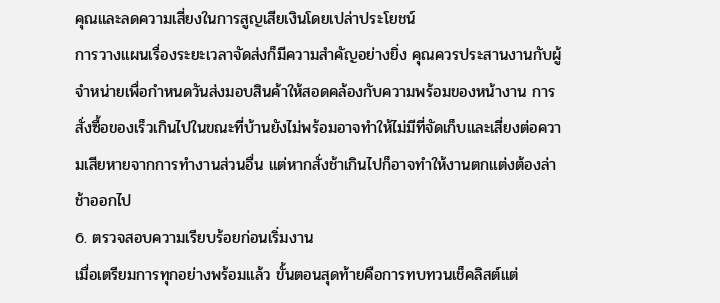คุณและลดความเสี่ยงในการสูญเสียเงินโดยเปล่าประโยชน์
การวางแผนเรื่องระยะเวลาจัดส่งก็มีความสำคัญอย่างยิ่ง คุณควรประสานงานกับผู้จำหน่ายเพื่อกำหนดวันส่งมอบสินค้าให้สอดคล้องกับความพร้อมของหน้างาน การสั่งซื้อของเร็วเกินไปในขณะที่บ้านยังไม่พร้อมอาจทำให้ไม่มีที่จัดเก็บและเสี่ยงต่อความเสียหายจากการทำงานส่วนอื่น แต่หากสั่งช้าเกินไปก็อาจทำให้งานตกแต่งต้องล่าช้าออกไป
6. ตรวจสอบความเรียบร้อยก่อนเริ่มงาน
เมื่อเตรียมการทุกอย่างพร้อมแล้ว ขั้นตอนสุดท้ายคือการทบทวนเช็คลิสต์แต่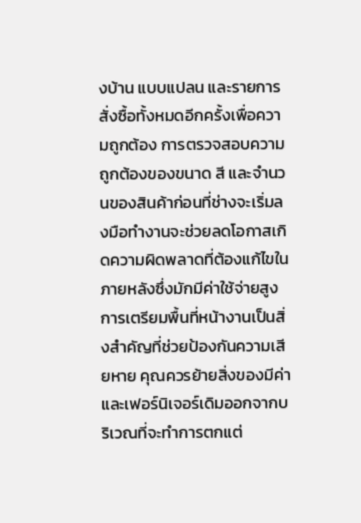งบ้าน แบบแปลน และรายการสั่งซื้อทั้งหมดอีกครั้งเพื่อความถูกต้อง การตรวจสอบความถูกต้องของขนาด สี และจำนวนของสินค้าก่อนที่ช่างจะเริ่มลงมือทำงานจะช่วยลดโอกาสเกิดความผิดพลาดที่ต้องแก้ไขในภายหลังซึ่งมักมีค่าใช้จ่ายสูง
การเตรียมพื้นที่หน้างานเป็นสิ่งสำคัญที่ช่วยป้องกันความเสียหาย คุณควรย้ายสิ่งของมีค่าและเฟอร์นิเจอร์เดิมออกจากบริเวณที่จะทำการตกแต่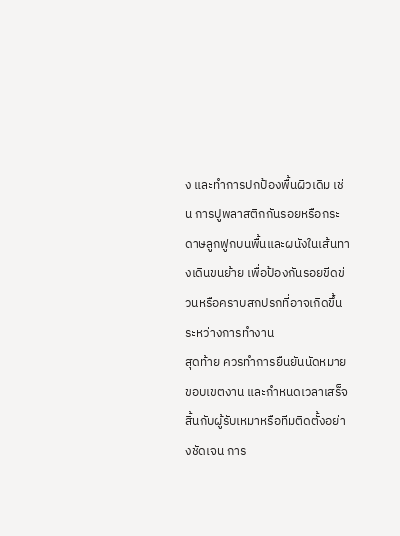ง และทำการปกป้องพื้นผิวเดิม เช่น การปูพลาสติกกันรอยหรือกระดาษลูกฟูกบนพื้นและผนังในเส้นทางเดินขนย้าย เพื่อป้องกันรอยขีดข่วนหรือคราบสกปรกที่อาจเกิดขึ้นระหว่างการทำงาน
สุดท้าย ควรทำการยืนยันนัดหมาย ขอบเขตงาน และกำหนดเวลาเสร็จสิ้นกับผู้รับเหมาหรือทีมติดตั้งอย่างชัดเจน การ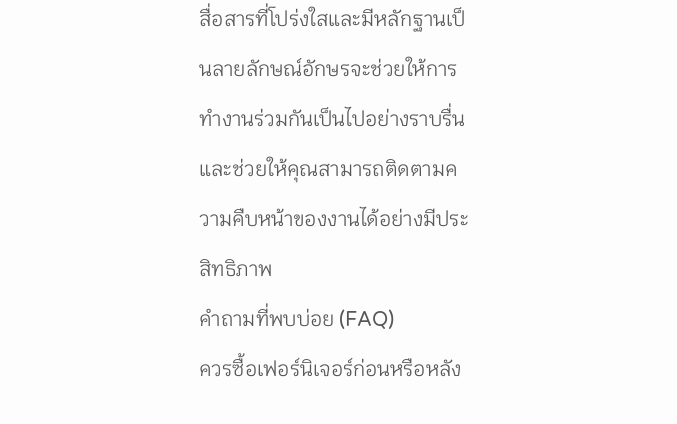สื่อสารที่โปร่งใสและมีหลักฐานเป็นลายลักษณ์อักษรจะช่วยให้การทำงานร่วมกันเป็นไปอย่างราบรื่น และช่วยให้คุณสามารถติดตามความคืบหน้าของงานได้อย่างมีประสิทธิภาพ
คำถามที่พบบ่อย (FAQ)
ควรซื้อเฟอร์นิเจอร์ก่อนหรือหลัง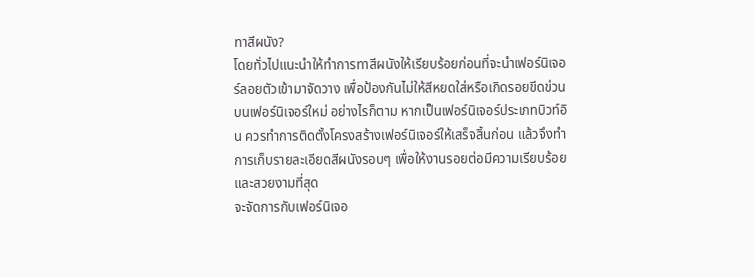ทาสีผนัง?
โดยทั่วไปแนะนำให้ทำการทาสีผนังให้เรียบร้อยก่อนที่จะนำเฟอร์นิเจอร์ลอยตัวเข้ามาจัดวาง เพื่อป้องกันไม่ให้สีหยดใส่หรือเกิดรอยขีดข่วนบนเฟอร์นิเจอร์ใหม่ อย่างไรก็ตาม หากเป็นเฟอร์นิเจอร์ประเภทบิวท์อิน ควรทำการติดตั้งโครงสร้างเฟอร์นิเจอร์ให้เสร็จสิ้นก่อน แล้วจึงทำการเก็บรายละเอียดสีผนังรอบๆ เพื่อให้งานรอยต่อมีความเรียบร้อยและสวยงามที่สุด
จะจัดการกับเฟอร์นิเจอ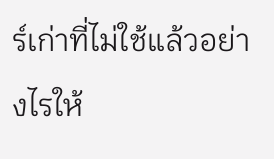ร์เก่าที่ไม่ใช้แล้วอย่างไรให้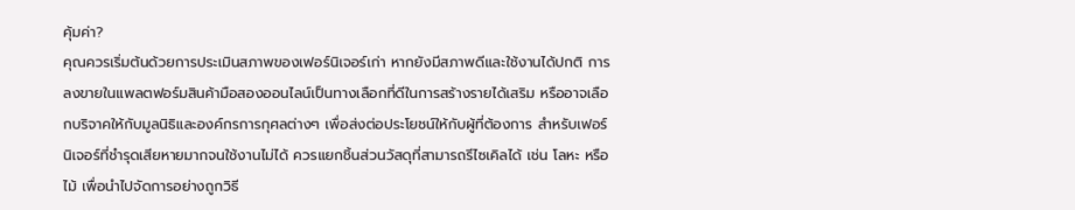คุ้มค่า?
คุณควรเริ่มต้นด้วยการประเมินสภาพของเฟอร์นิเจอร์เก่า หากยังมีสภาพดีและใช้งานได้ปกติ การลงขายในแพลตฟอร์มสินค้ามือสองออนไลน์เป็นทางเลือกที่ดีในการสร้างรายได้เสริม หรืออาจเลือกบริจาคให้กับมูลนิธิและองค์กรการกุศลต่างๆ เพื่อส่งต่อประโยชน์ให้กับผู้ที่ต้องการ สำหรับเฟอร์นิเจอร์ที่ชำรุดเสียหายมากจนใช้งานไม่ได้ ควรแยกชิ้นส่วนวัสดุที่สามารถรีไซเคิลได้ เช่น โลหะ หรือไม้ เพื่อนำไปจัดการอย่างถูกวิธี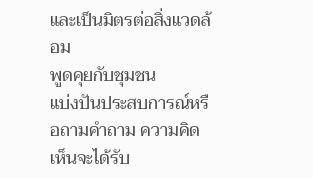และเป็นมิตรต่อสิ่งแวดล้อม
พูดคุยกับชุมชน
แบ่งปันประสบการณ์หรือถามคำถาม ความคิดเห็นจะได้รับ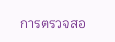การตรวจสอ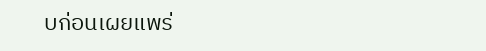บก่อนเผยแพร่